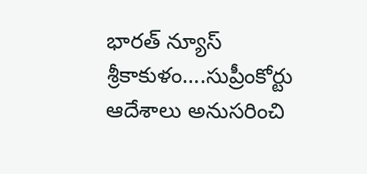భారత్ న్యూస్ శ్రీకాకుళం….సుప్రీంకోర్టు ఆదేశాలు అనుసరించి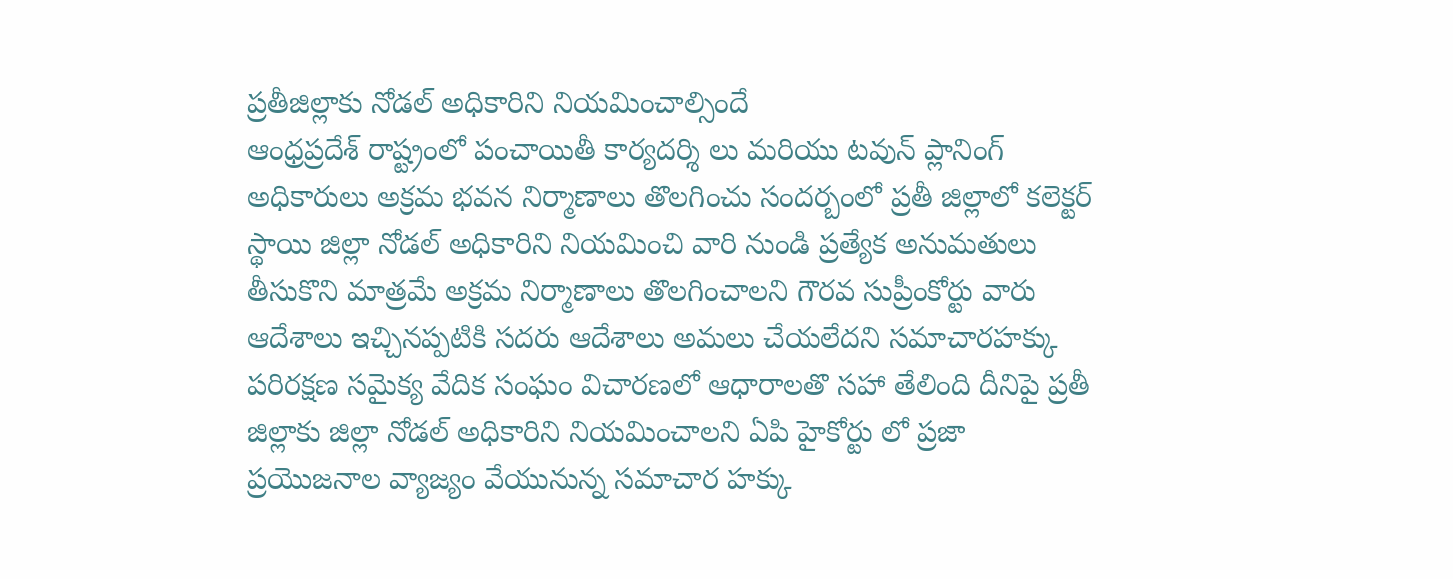ప్రతీజిల్లాకు నోడల్ అధికారిని నియమించాల్సిందే
ఆంధ్రప్రదేశ్ రాష్ట్రంలో పంచాయితీ కార్యదర్శి లు మరియు టవున్ ప్లానింగ్ అధికారులు అక్రమ భవన నిర్మాణాలు తొలగించు సందర్బంలో ప్రతీ జిల్లాలో కలెక్టర్ స్థాయి జిల్లా నోడల్ అధికారిని నియమించి వారి నుండి ప్రత్యేక అనుమతులు తీసుకొని మాత్రమే అక్రమ నిర్మాణాలు తొలగించాలని గౌరవ సుప్రీంకోర్టు వారు ఆదేశాలు ఇచ్చినప్పటికి సదరు ఆదేశాలు అమలు చేయలేదని సమాచారహక్కు పరిరక్షణ సమైక్య వేదిక సంఘం విచారణలో ఆధారాలతొ సహా తేలింది దీనిపై ప్రతీ జిల్లాకు జిల్లా నోడల్ అధికారిని నియమించాలని ఏపి హైకోర్టు లో ప్రజా ప్రయొజనాల వ్యాజ్యం వేయునున్న సమాచార హక్కు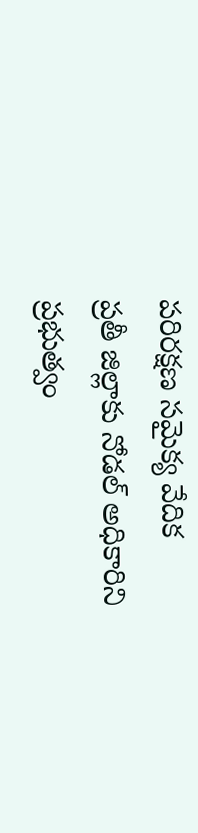పరిరక్షణ సమైక్య వేదిక
ప్రతీ జిల్లాకు నోడల్ అధికారిని ప్రభుత్వం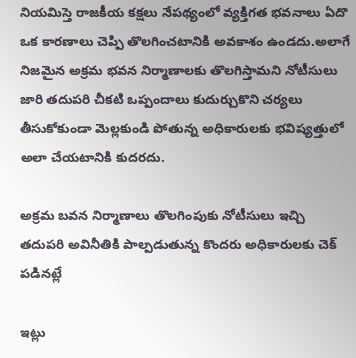నియమిస్తె రాజకీయ కక్షలు నేపథ్యంలో వ్యక్తిగత భవనాలు ఏదొ ఒక కారణాలు చెప్పి తొలగించటానికి అవకాశం ఉండదు.అలాగే నిజమైన అక్రమ భవన నిర్మాణాలకు తొలగిస్తామని నోటీసులు జారి తదుపరి చీకటి ఒప్పందాలు కుదుర్చుకొని చర్యలు తీసుకోకుండా మెల్లకుండి పోతున్న అధికారులకు భవిష్యత్తులో అలా చేయటానికి కుదరదు.

అక్రమ బవన నిర్మాణాలు తొలగింపుకు నోటీసులు ఇచ్చి తదుపరి అవినీతికి పాల్పడుతున్న కొందరు అధికారులకు చెక్ పడినట్లే

ఇట్లు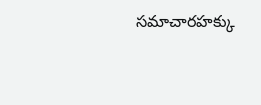సమాచారహక్కు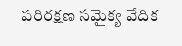పరిరక్షణ సమైక్య వేదిక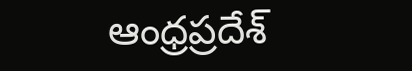ఆంధ్రప్రదేశ్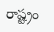రాష్ట్రం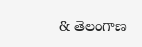& తెలంగాణ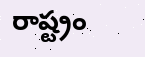రాష్ట్రం